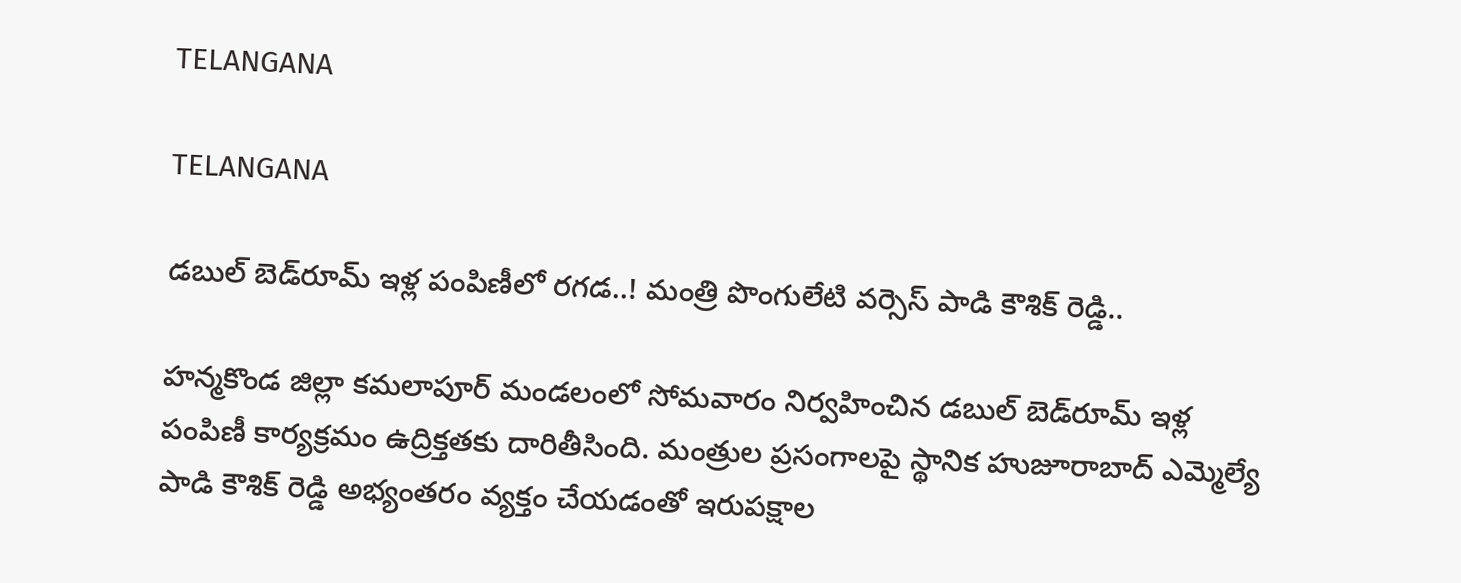TELANGANA

TELANGANA

డబుల్ బెడ్‌రూమ్ ఇళ్ల పంపిణీలో రగడ..! మంత్రి పొంగులేటి వర్సెస్ పాడి కౌశిక్ రెడ్డి..

హన్మకొండ జిల్లా కమలాపూర్ మండలంలో సోమవారం నిర్వహించిన డబుల్ బెడ్‌రూమ్ ఇళ్ల పంపిణీ కార్యక్రమం ఉద్రిక్తతకు దారితీసింది. మంత్రుల ప్రసంగాలపై స్థానిక హుజూరాబాద్ ఎమ్మెల్యే పాడి కౌశిక్ రెడ్డి అభ్యంతరం వ్యక్తం చేయడంతో ఇరుపక్షాల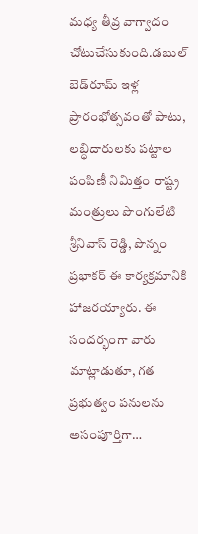మధ్య తీవ్ర వాగ్వాదం చోటుచేసుకుంది.డబుల్ బెడ్‌రూమ్ ఇళ్ల ప్రారంభోత్సవంతో పాటు, లబ్ధిదారులకు పట్టాల పంపిణీ నిమిత్తం రాష్ట్ర మంత్రులు పొంగులేటి శ్రీనివాస్ రెడ్డి, పొన్నం ప్రభాకర్ ఈ కార్యక్రమానికి హాజరయ్యారు. ఈ సందర్భంగా వారు మాట్లాడుతూ, గత ప్రభుత్వం పనులను అసంపూర్తిగా…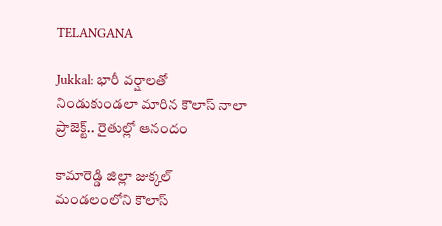TELANGANA

Jukkal: భారీ వర్షాలతో నిండుకుండలా మారిన కౌలాస్ నాలా ప్రాజెక్ట్.. రైతుల్లో ఆనందం

కామారెడ్డి జిల్లా జుక్కల్ మండలంలోని కౌలాస్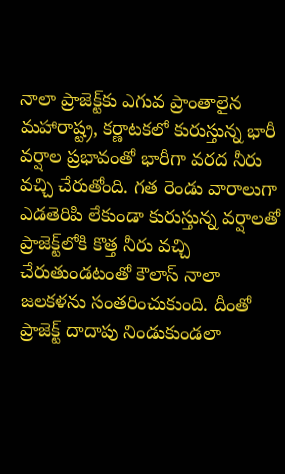నాలా ప్రాజెక్ట్‌కు ఎగువ ప్రాంతాలైన మహారాష్ట్ర, కర్ణాటకలో కురుస్తున్న భారీ వర్షాల ప్రభావంతో భారీగా వరద నీరు వచ్చి చేరుతోంది. గత రెండు వారాలుగా ఎడతెరిపి లేకుండా కురుస్తున్న వర్షాలతో ప్రాజెక్ట్‌లోకి కొత్త నీరు వచ్చి చేరుతుండటంతో కౌలాస్ నాలా జలకళను సంతరించుకుంది. దీంతో ప్రాజెక్ట్ దాదాపు నిండుకుండలా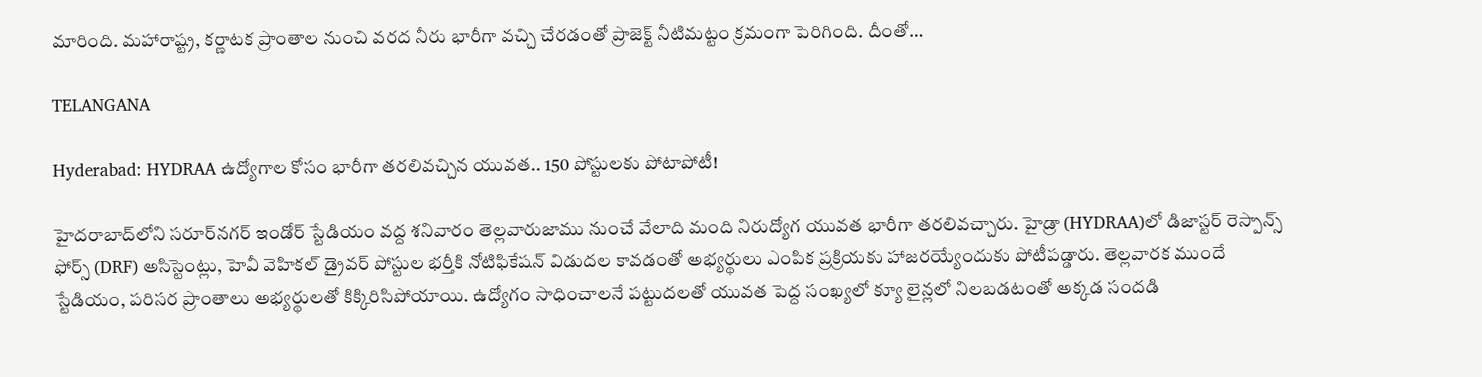మారింది. మహారాష్ట్ర, కర్ణాటక ప్రాంతాల నుంచి వరద నీరు భారీగా వచ్చి చేరడంతో ప్రాజెక్ట్ నీటిమట్టం క్రమంగా పెరిగింది. దీంతో…

TELANGANA

Hyderabad: HYDRAA ఉద్యోగాల కోసం భారీగా తరలివచ్చిన యువత.. 150 పోస్టులకు పోటాపోటీ!

హైదరాబాద్‌లోని సరూర్‌నగర్ ఇండోర్ స్టేడియం వద్ద శనివారం తెల్లవారుజాము నుంచే వేలాది మంది నిరుద్యోగ యువత భారీగా తరలివచ్చారు. హైడ్రా (HYDRAA)లో డిజాస్టర్ రెస్పాన్స్ ఫోర్స్ (DRF) అసిస్టెంట్లు, హెవీ వెహికల్ డ్రైవర్ పోస్టుల భర్తీకి నోటిఫికేషన్ విడుదల కావడంతో అభ్యర్థులు ఎంపిక ప్రక్రియకు హాజరయ్యేందుకు పోటీపడ్డారు. తెల్లవారక ముందే స్టేడియం, పరిసర ప్రాంతాలు అభ్యర్థులతో కిక్కిరిసిపోయాయి. ఉద్యోగం సాధించాలనే పట్టుదలతో యువత పెద్ద సంఖ్యలో క్యూ లైన్లలో నిలబడటంతో అక్కడ సందడి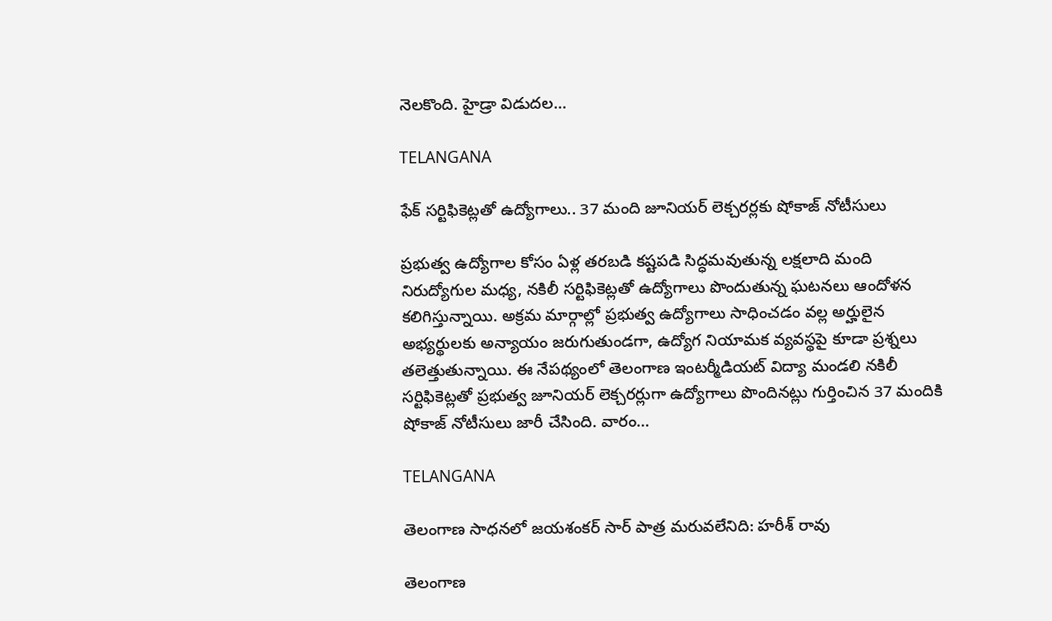నెలకొంది. హైడ్రా విడుదల…

TELANGANA

ఫేక్ సర్టిఫికెట్లతో ఉద్యోగాలు.. 37 మంది జూనియర్ లెక్చరర్లకు షోకాజ్ నోటీసులు

ప్రభుత్వ ఉద్యోగాల కోసం ఏళ్ల తరబడి కష్టపడి సిద్ధమవుతున్న లక్షలాది మంది నిరుద్యోగుల మధ్య, నకిలీ సర్టిఫికెట్లతో ఉద్యోగాలు పొందుతున్న ఘటనలు ఆందోళన కలిగిస్తున్నాయి. అక్రమ మార్గాల్లో ప్రభుత్వ ఉద్యోగాలు సాధించడం వల్ల అర్హులైన అభ్యర్థులకు అన్యాయం జరుగుతుండగా, ఉద్యోగ నియామక వ్యవస్థపై కూడా ప్రశ్నలు తలెత్తుతున్నాయి. ఈ నేపథ్యంలో తెలంగాణ ఇంటర్మీడియట్ విద్యా మండలి నకిలీ సర్టిఫికెట్లతో ప్రభుత్వ జూనియర్ లెక్చరర్లుగా ఉద్యోగాలు పొందినట్లు గుర్తించిన 37 మందికి షోకాజ్ నోటీసులు జారీ చేసింది. వారం…

TELANGANA

తెలంగాణ సాధనలో జయశంకర్ సార్ పాత్ర మరువలేనిది: హరీశ్ రావు

తెలంగాణ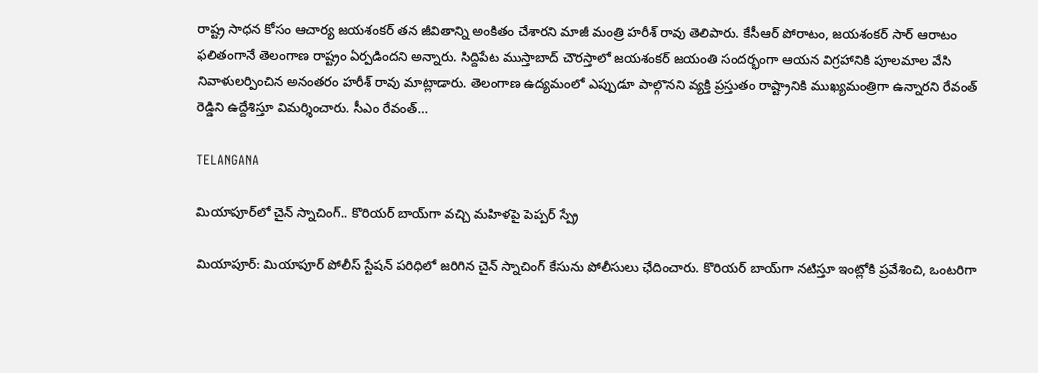రాష్ట్ర సాధన కోసం ఆచార్య జయశంకర్ తన జీవితాన్ని అంకితం చేశారని మాజీ మంత్రి హరీశ్ రావు తెలిపారు. కేసీఆర్ పోరాటం, జయశంకర్ సార్ ఆరాటం ఫలితంగానే తెలంగాణ రాష్ట్రం ఏర్పడిందని అన్నారు. సిద్దిపేట ముస్తాబాద్ చౌరస్తాలో జయశంకర్ జయంతి సందర్భంగా ఆయన విగ్రహానికి పూలమాల వేసి నివాళులర్పించిన అనంతరం హరీశ్ రావు మాట్లాడారు. తెలంగాణ ఉద్యమంలో ఎప్పుడూ పాల్గొనని వ్యక్తి ప్రస్తుతం రాష్ట్రానికి ముఖ్యమంత్రిగా ఉన్నారని రేవంత్ రెడ్డిని ఉద్దేశిస్తూ విమర్శించారు. సీఎం రేవంత్…

TELANGANA

మియాపూర్‌లో చైన్ స్నాచింగ్.. కొరియర్ బాయ్‌గా వచ్చి మహిళపై పెప్పర్ స్ప్రే

మియాపూర్: మియాపూర్ పోలీస్ స్టేషన్ పరిధిలో జరిగిన చైన్ స్నాచింగ్ కేసును పోలీసులు ఛేదించారు. కొరియర్ బాయ్‌గా నటిస్తూ ఇంట్లోకి ప్రవేశించి, ఒంటరిగా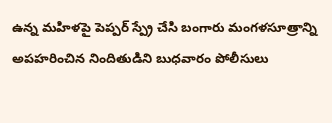ఉన్న మహిళపై పెప్పర్ స్ప్రే చేసి బంగారు మంగళసూత్రాన్ని అపహరించిన నిందితుడిని బుధవారం పోలీసులు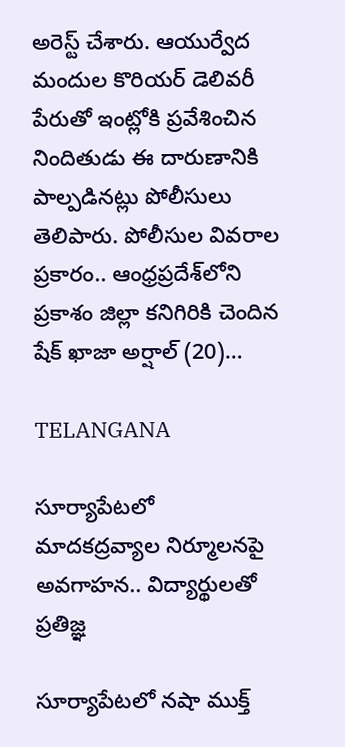అరెస్ట్ చేశారు. ఆయుర్వేద మందుల కొరియర్ డెలివరీ పేరుతో ఇంట్లోకి ప్రవేశించిన నిందితుడు ఈ దారుణానికి పాల్పడినట్లు పోలీసులు తెలిపారు. పోలీసుల వివరాల ప్రకారం.. ఆంధ్రప్రదేశ్‌లోని ప్రకాశం జిల్లా కనిగిరికి చెందిన షేక్ ఖాజా అర్షాల్ (20)…

TELANGANA

సూర్యాపేటలో మాదకద్రవ్యాల నిర్మూలనపై అవగాహన.. విద్యార్థులతో ప్రతిజ్ఞ

సూర్యాపేటలో నషా ముక్త్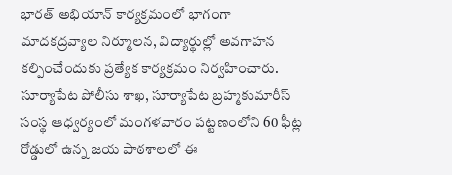భారత్ అభియాన్ కార్యక్రమంలో భాగంగా మాదకద్రవ్యాల నిర్మూలన, విద్యార్థుల్లో అవగాహన కల్పించేందుకు ప్రత్యేక కార్యక్రమం నిర్వహించారు. సూర్యాపేట పోలీసు శాఖ, సూర్యాపేట బ్రహ్మకుమారీస్ సంస్థ ఆధ్వర్యంలో మంగళవారం పట్టణంలోని 60 ఫీట్ల రోడ్డులో ఉన్న జయ పాఠశాలలో ఈ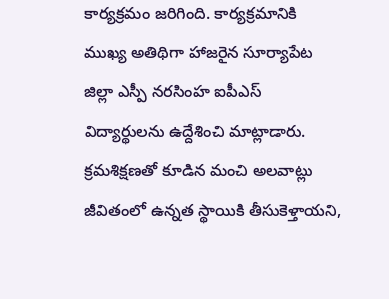కార్యక్రమం జరిగింది. కార్యక్రమానికి ముఖ్య అతిథిగా హాజరైన సూర్యాపేట జిల్లా ఎస్పీ నరసింహ ఐపీఎస్ విద్యార్థులను ఉద్దేశించి మాట్లాడారు. క్రమశిక్షణతో కూడిన మంచి అలవాట్లు జీవితంలో ఉన్నత స్థాయికి తీసుకెళ్తాయని,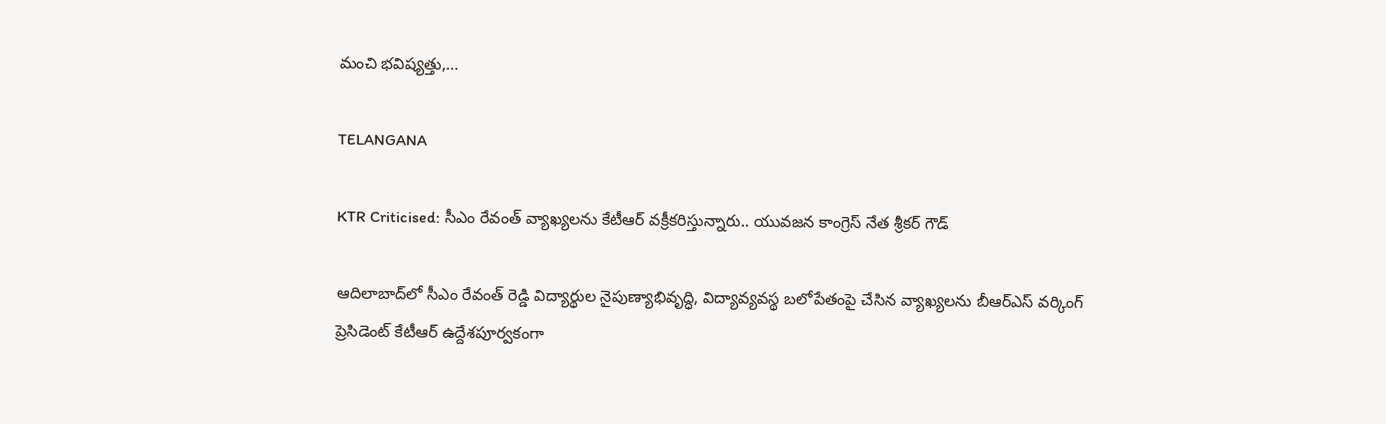మంచి భవిష్యత్తు,…

TELANGANA

KTR Criticised: సీఎం రేవంత్ వ్యాఖ్యలను కేటీఆర్ వక్రీకరిస్తున్నారు.. యువజన కాంగ్రెస్ నేత శ్రీకర్ గౌడ్

ఆదిలాబాద్‌లో సీఎం రేవంత్ రెడ్డి విద్యార్థుల నైపుణ్యాభివృద్ధి, విద్యావ్యవస్థ బలోపేతంపై చేసిన వ్యాఖ్యలను బీఆర్ఎస్ వర్కింగ్ ప్రెసిడెంట్ కేటీఆర్ ఉద్దేశపూర్వకంగా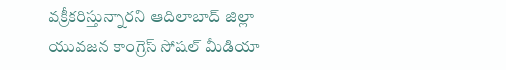వక్రీకరిస్తున్నారని ఆదిలాబాద్ జిల్లా యువజన కాంగ్రెస్ సోషల్ మీడియా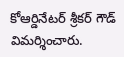కోఆర్డినేటర్ శ్రీకర్ గౌడ్ విమర్శించారు.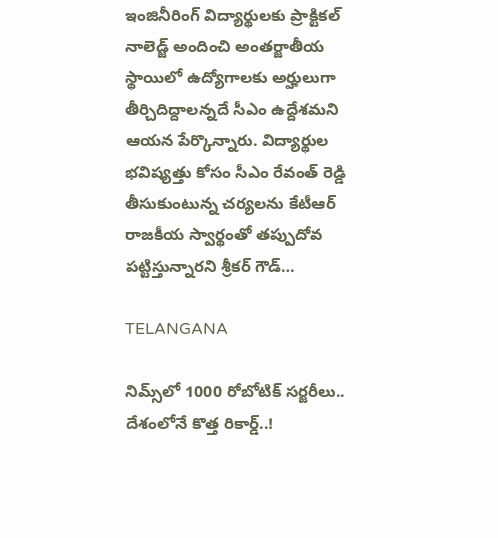ఇంజినీరింగ్ విద్యార్థులకు ప్రాక్టికల్ నాలెడ్జ్ అందించి అంతర్జాతీయ స్థాయిలో ఉద్యోగాలకు అర్హులుగా తీర్చిదిద్దాలన్నదే సీఎం ఉద్దేశమని ఆయన పేర్కొన్నారు. విద్యార్థుల భవిష్యత్తు కోసం సీఎం రేవంత్ రెడ్డి తీసుకుంటున్న చర్యలను కేటీఆర్ రాజకీయ స్వార్థంతో తప్పుదోవ పట్టిస్తున్నారని శ్రీకర్ గౌడ్…

TELANGANA

నిమ్స్‌లో 1000 రోబోటిక్ సర్జరీలు.. దేశంలోనే కొత్త రికార్డ్..!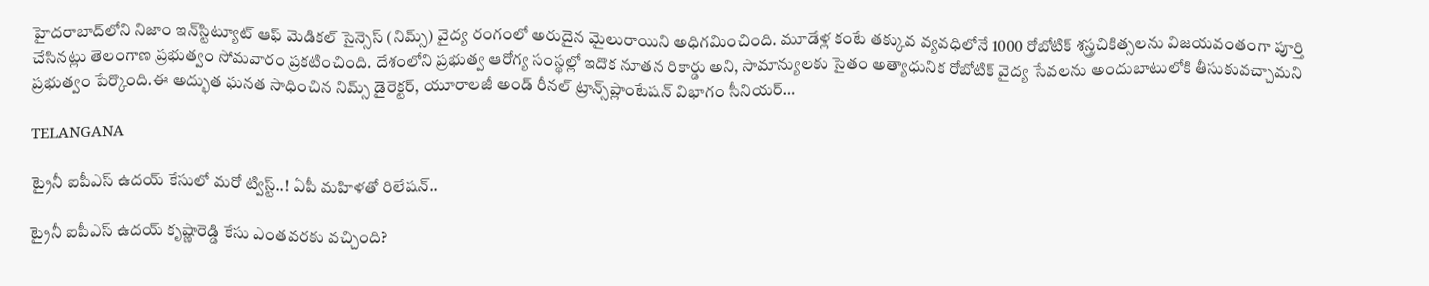హైదరాబాద్‌లోని నిజాం ఇన్‌స్టిట్యూట్ ఆఫ్ మెడికల్ సైన్సెస్ (నిమ్స్) వైద్య రంగంలో అరుదైన మైలురాయిని అధిగమించింది. మూడేళ్ల కంటే తక్కువ వ్యవధిలోనే 1000 రోబోటిక్ శస్త్రచికిత్సలను విజయవంతంగా పూర్తి చేసినట్లు తెలంగాణ ప్రభుత్వం సోమవారం ప్రకటించింది. దేశంలోని ప్రభుత్వ ఆరోగ్య సంస్థల్లో ఇదొక నూతన రికార్డు అని, సామాన్యులకు సైతం అత్యాధునిక రోబోటిక్ వైద్య సేవలను అందుబాటులోకి తీసుకువచ్చామని ప్రభుత్వం పేర్కొంది.ఈ అద్భుత ఘనత సాధించిన నిమ్స్ డైరెక్టర్, యూరాలజీ అండ్ రీనల్ ట్రాన్స్‌ప్లాంటేషన్ విభాగం సీనియర్…

TELANGANA

ట్రైనీ ఐపీఎస్ ఉదయ్ కేసులో మరో ట్విస్ట్..! ఏపీ మహిళతో రిలేషన్..

ట్రైనీ ఐపీఎస్‌ ఉదయ్‌ కృష్ణారెడ్డి కేసు ఎంతవరకు వచ్చింది?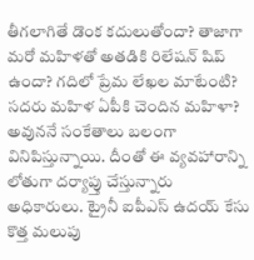తీగలాగితే డొంక కదులుతోందా? తాజాగా మరో మహిళతో అతడికి రిలేషన్ షిప్ ఉందా? గదిలో ప్రేమ లేఖల మాటేంటి? సదరు మహిళ ఏపీకి చెందిన మహిళా? అవుననే సంకేతాలు బలంగా వినిపిస్తున్నాయి. దీంతో ఈ వ్యవహారాన్ని లోతుగా దర్యాప్తు చేస్తున్నారు అధికారులు. ట్రైనీ ఐపీఎస్ ఉదయ్ కేసు కొత్త మలుపు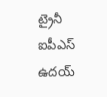ట్రైనీ ఐపీఎస్‌ ఉదయ్‌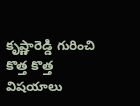కృష్ణారెడ్డి గురించి కొత్త కొత్త విషయాలు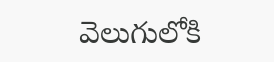వెలుగులోకి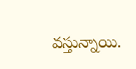వస్తున్నాయి.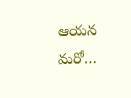ఆయన మరో…